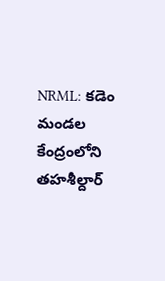NRML: కడెం మండల కేంద్రంలోని తహశీల్దార్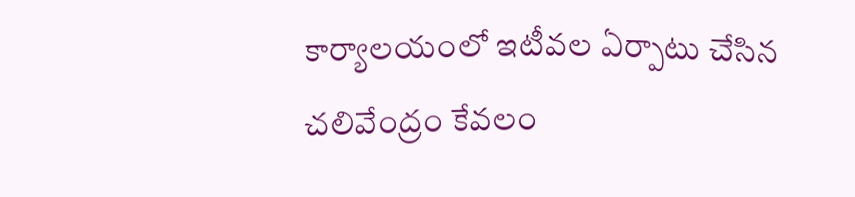కార్యాలయంలో ఇటీవల ఏర్పాటు చేసిన చలివేంద్రం కేవలం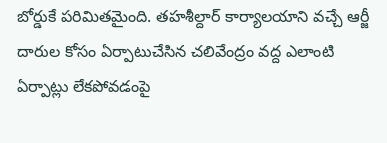బోర్డుకే పరిమితమైంది. తహశీల్దార్ కార్యాలయాని వచ్చే ఆర్జీ దారుల కోసం ఏర్పాటుచేసిన చలివేంద్రం వద్ద ఎలాంటి ఏర్పాట్లు లేకపోవడంపై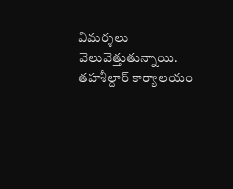విమర్శలు వెలువెత్తుతున్నాయి. తహశీల్దార్ కార్యాలయం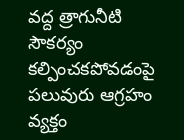వద్ద త్రాగునీటి సౌకర్యం కల్పించకపోవడంపై పలువురు ఆగ్రహం వ్యక్తం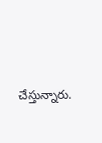చేస్తున్నారు.